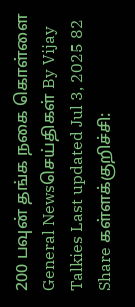200 பவுன் தங்க நகை கொள்ளை General Newsசெய்திகள் By Vijay Talkies Last updated Jul 3, 2025 82 Share கள்ளக்குறிச்சி: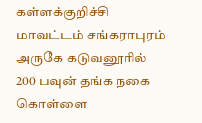கள்ளக்குறிச்சி மாவட்டம் சங்கராபுரம் அருகே கடுவனூரில் 200 பவுன் தங்க நகை கொள்ளை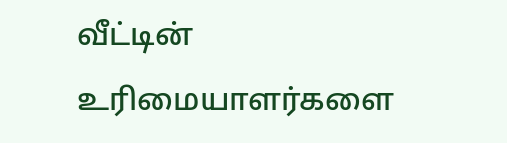வீட்டின் உரிமையாளர்களை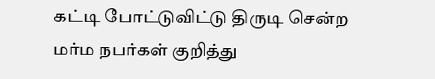கட்டி போட்டுவிட்டு திருடி சென்ற மர்ம நபர்கள் குறித்து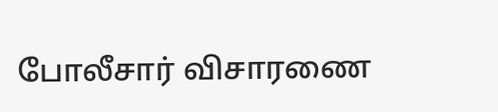போலீசார் விசாரணை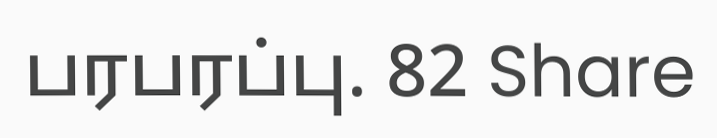பரபரப்பு. 82 Share